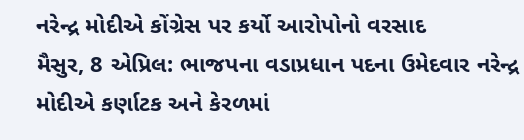નરેન્દ્ર મોદીએ કોંગ્રેસ પર કર્યો આરોપોનો વરસાદ
મૈસુર, 8 એપ્રિલ: ભાજપના વડાપ્રધાન પદના ઉમેદવાર નરેન્દ્ર મોદીએ કર્ણાટક અને કેરળમાં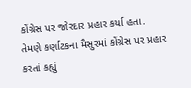કોંગ્રેસ પર જોરદાર પ્રહાર કર્યા હતા. તેમણે કર્ણાટકના મૈસુરમાં કોંગ્રેસ પર પ્રહાર કરતાં કહ્યું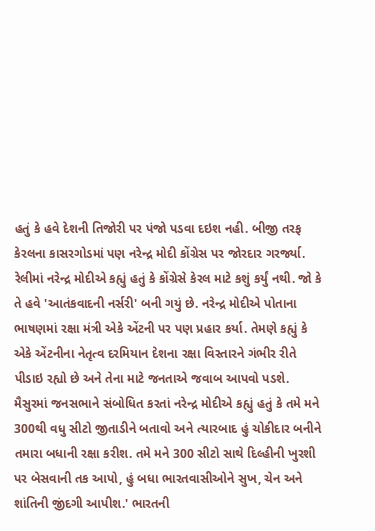હતું કે હવે દેશની તિજોરી પર પંજો પડવા દઇશ નહી. બીજી તરફ કેરલના કાસરગોડમાં પણ નરેન્દ્ર મોદી કોંગ્રેસ પર જોરદાર ગરર્જ્યા. રેલીમાં નરેન્દ્ર મોદીએ કહ્યું હતું કે કોંગ્રેસે કેરલ માટે કશું કર્યું નથી. જો કે તે હવે 'આતંકવાદની નર્સરી' બની ગયું છે. નરેન્દ્ર મોદીએ પોતાના ભાષણમાં રક્ષા મંત્રી એકે એંટની પર પણ પ્રહાર કર્યા. તેમણે કહ્યું કે એકે એંટનીના નેતૃત્વ દરમિયાન દેશના રક્ષા વિસ્તારને ગંભીર રીતે પીડાઇ રહ્યો છે અને તેના માટે જનતાએ જવાબ આપવો પડશે.
મૈસુરમાં જનસભાને સંબોધિત કરતાં નરેન્દ્ર મોદીએ કહ્યું હતું કે તમે મને 300થી વધુ સીટો જીતાડીને બતાવો અને ત્યારબાદ હું ચોકીદાર બનીને તમારા બધાની રક્ષા કરીશ. તમે મને 300 સીટો સાથે દિલ્હીની ખુરશી પર બેસવાની તક આપો, હું બધા ભારતવાસીઓને સુખ, ચેન અને શાંતિની જીંદગી આપીશ.' ભારતની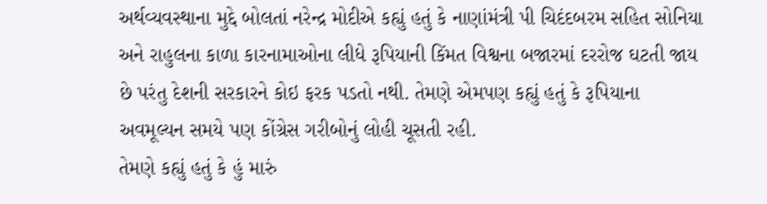અર્થવ્યવસ્થાના મુદ્દે બોલતાં નરેન્દ્ર મોદીએ કહ્યું હતું કે નાણાંમંત્રી પી ચિદંદબરમ સહિત સોનિયા અને રાહુલના કાળા કારનામાઓના લીધે રૂપિયાની કિંમત વિશ્વના બજારમાં દરરોજ ઘટતી જાય છે પરંતુ દેશની સરકારને કોઇ ફરક પડતો નથી. તેમણે એમપણ કહ્યું હતું કે રૂપિયાના અવમૂલ્યન સમયે પણ કોંગ્રેસ ગરીબોનું લોહી ચૂસતી રહી.
તેમણે કહ્યું હતું કે હું મારું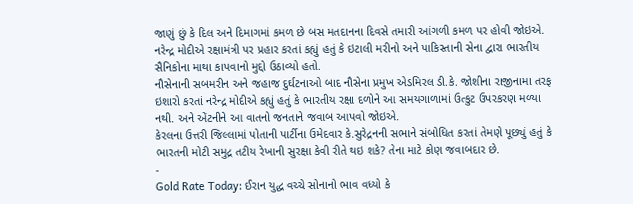જાણું છું કે દિલ અને દિમાગમાં કમળ છે બસ મતદાનના દિવસે તમારી આંગળી કમળ પર હોવી જોઇએ. નરેન્દ્ર મોદીએ રક્ષામંત્રી પર પ્રહાર કરતાં કહ્યું હતું કે ઇટાલી મરીનો અને પાકિસ્તાની સેના દ્વારા ભારતીય સૈનિકોના માથા કાપવાનો મુદ્દો ઉઠાવ્યો હતો.
નૌસેનાની સબમરીન અને જહાજ દુર્ઘટનાઓ બાદ નૌસેના પ્રમુખ એડમિરલ ડી.કે. જોશીના રાજીનામા તરફ ઇશારો કરતાં નરેન્દ્ર મોદીએ કહ્યું હતું કે ભારતીય રક્ષા દળોને આ સમયગાળામાં ઉત્કુટ ઉપરકરણ મળ્યા નથી. અને એંટનીને આ વાતનો જનતાને જવાબ આપવો જોઇએ.
કેરલના ઉત્તરી જિલ્લામાં પોતાની પાર્ટીના ઉમેદવાર કે.સુરેદ્રનની સભાને સંબોધિત કરતાં તેમણે પૂછ્યું હતું કે ભારતની મોટી સમુદ્ર તટીય રેખાની સુરક્ષા કેવી રીતે થઇ શકે? તેના માટે કોણ જવાબદાર છે.
-
Gold Rate Today: ઈરાન યુદ્ધ વચ્ચે સોનાનો ભાવ વધ્યો કે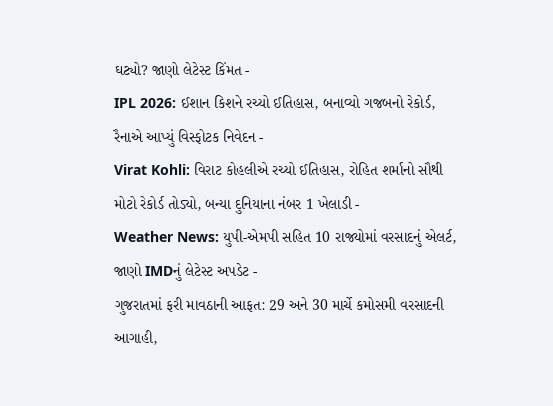ઘટ્યો? જાણો લેટેસ્ટ કિંમત -
IPL 2026: ઈશાન કિશને રચ્યો ઈતિહાસ, બનાવ્યો ગજબનો રેકોર્ડ, રૈનાએ આપ્યું વિસ્ફોટક નિવેદન -
Virat Kohli: વિરાટ કોહલીએ રચ્યો ઈતિહાસ, રોહિત શર્માનો સૌથી મોટો રેકોર્ડ તોડ્યો, બન્યા દુનિયાના નંબર 1 ખેલાડી -
Weather News: યુપી-એમપી સહિત 10 રાજ્યોમાં વરસાદનું એલર્ટ, જાણો IMDનું લેટેસ્ટ અપડેટ -
ગુજરાતમાં ફરી માવઠાની આફત: 29 અને 30 માર્ચે કમોસમી વરસાદની આગાહી,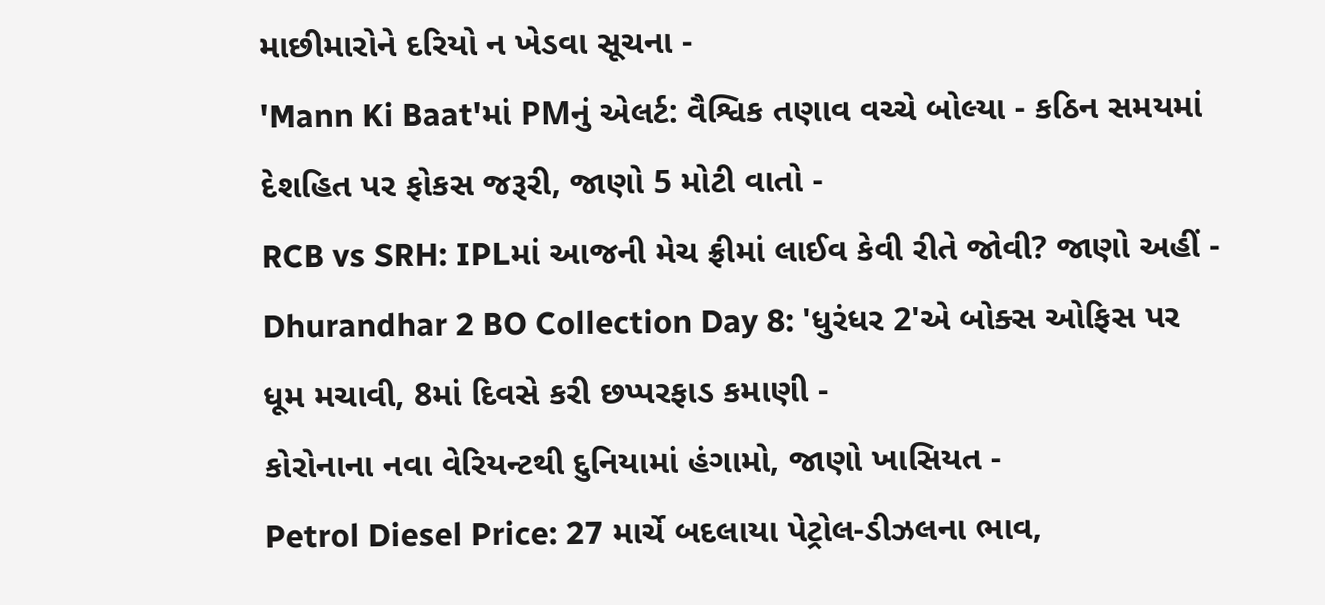માછીમારોને દરિયો ન ખેડવા સૂચના -
'Mann Ki Baat'માં PMનું એલર્ટ: વૈશ્વિક તણાવ વચ્ચે બોલ્યા - કઠિન સમયમાં દેશહિત પર ફોકસ જરૂરી, જાણો 5 મોટી વાતો -
RCB vs SRH: IPLમાં આજની મેચ ફ્રીમાં લાઈવ કેવી રીતે જોવી? જાણો અહીં -
Dhurandhar 2 BO Collection Day 8: 'ધુરંધર 2'એ બોક્સ ઓફિસ પર ધૂમ મચાવી, 8માં દિવસે કરી છપ્પરફાડ કમાણી -
કોરોનાના નવા વેરિયન્ટથી દુનિયામાં હંગામો, જાણો ખાસિયત -
Petrol Diesel Price: 27 માર્ચે બદલાયા પેટ્રોલ-ડીઝલના ભાવ,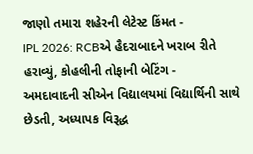જાણો તમારા શહેરની લેટેસ્ટ કિંમત -
IPL 2026: RCBએ હૈદરાબાદને ખરાબ રીતે હરાવ્યું, કોહલીની તોફાની બેટિંગ -
અમદાવાદની સીએન વિદ્યાલયમાં વિદ્યાર્થિની સાથે છેડતી, અધ્યાપક વિરૂદ્ધ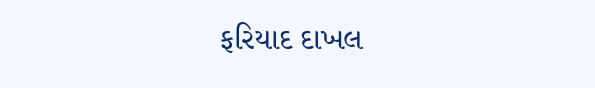ફરિયાદ દાખલ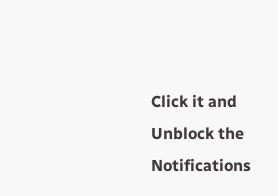Click it and Unblock the Notifications